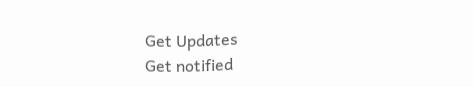Get Updates
Get notified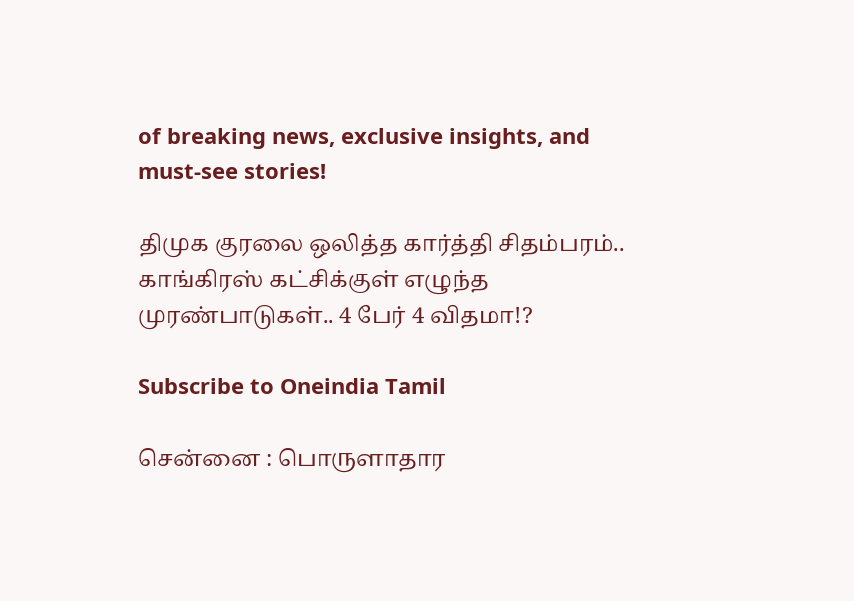of breaking news, exclusive insights, and must-see stories!

திமுக குரலை ஒலித்த கார்த்தி சிதம்பரம்.. காங்கிரஸ் கட்சிக்குள் எழுந்த முரண்பாடுகள்.. 4 பேர் 4 விதமா!?

Subscribe to Oneindia Tamil

சென்னை : பொருளாதார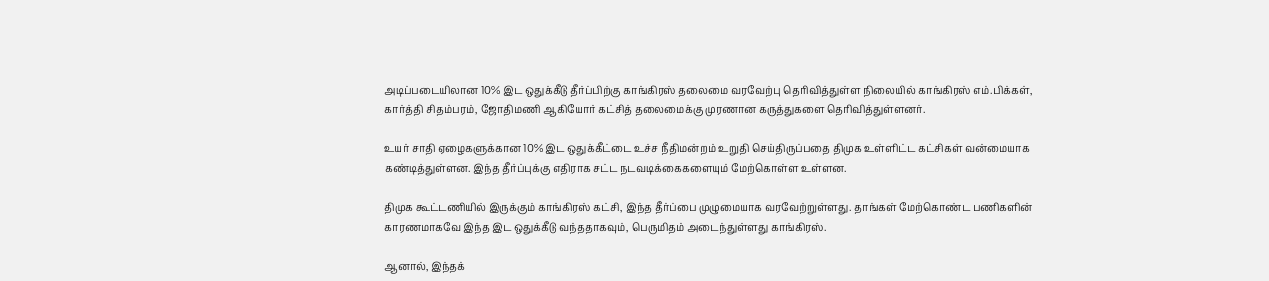அடிப்படையிலான 10% இட ஒதுக்கீடு தீர்ப்பிற்கு காங்கிரஸ் தலைமை வரவேற்பு தெரிவித்துள்ள நிலையில் காங்கிரஸ் எம்.பிக்கள், கார்த்தி சிதம்பரம், ஜோதிமணி ஆகியோர் கட்சித் தலைமைக்கு முரணான கருத்துகளை தெரிவித்துள்ளனர்.

உயர் சாதி ஏழைகளுக்கான 10% இட ஒதுக்கீட்டை உச்ச நீதிமன்றம் உறுதி செய்திருப்பதை திமுக உள்ளிட்ட கட்சிகள் வன்மையாக கண்டித்துள்ளன. இந்த தீர்ப்புக்கு எதிராக சட்ட நடவடிக்கைகளையும் மேற்கொள்ள உள்ளன.

திமுக கூட்டணியில் இருக்கும் காங்கிரஸ் கட்சி, இந்த தீர்ப்பை முழுமையாக வரவேற்றுள்ளது. தாங்கள் மேற்கொண்ட பணிகளின் காரணமாகவே இந்த இட ஒதுக்கீடு வந்ததாகவும், பெருமிதம் அடைந்துள்ளது காங்கிரஸ்.

ஆனால், இந்தக்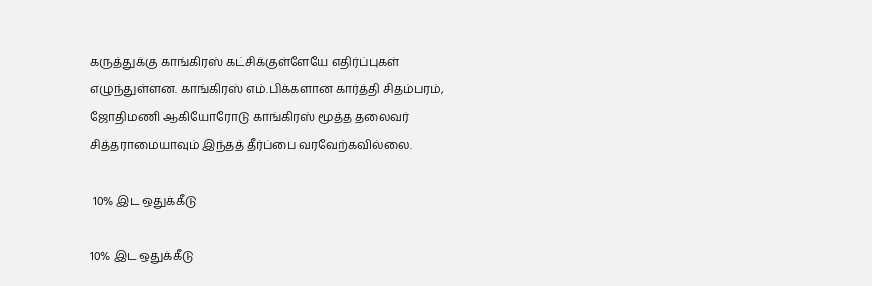கருத்துக்கு காங்கிரஸ் கட்சிக்குள்ளேயே எதிர்ப்புகள் எழுந்துள்ளன. காங்கிரஸ் எம்.பிக்களான கார்த்தி சிதம்பரம், ஜோதிமணி ஆகியோரோடு காங்கிரஸ் மூத்த தலைவர் சித்தராமையாவும் இந்தத் தீர்ப்பை வரவேற்கவில்லை.

 10% இட ஒதுக்கீடு

10% இட ஒதுக்கீடு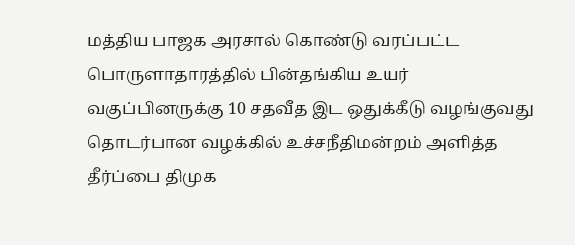மத்திய பாஜக அரசால் கொண்டு வரப்பட்ட பொருளாதாரத்தில் பின்தங்கிய உயர் வகுப்பினருக்கு 10 சதவீத இட ஒதுக்கீடு வழங்குவது தொடர்பான வழக்கில் உச்சநீதிமன்றம் அளித்த தீர்ப்பை திமுக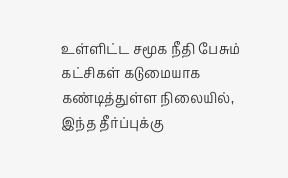உள்ளிட்ட சமூக நீதி பேசும் கட்சிகள் கடுமையாக கண்டித்துள்ள நிலையில், இந்த தீர்ப்புக்கு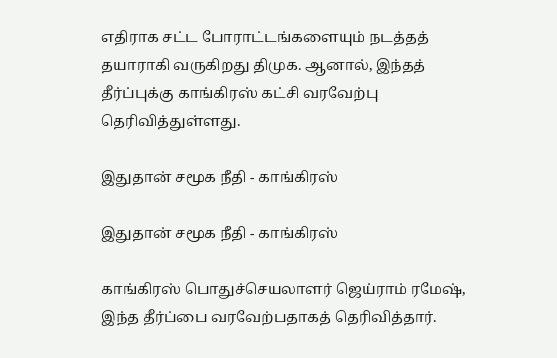எதிராக சட்ட போராட்டங்களையும் நடத்தத் தயாராகி வருகிறது திமுக. ஆனால், இந்தத் தீர்ப்புக்கு காங்கிரஸ் கட்சி வரவேற்பு தெரிவித்துள்ளது.

இதுதான் சமூக நீதி - காங்கிரஸ்

இதுதான் சமூக நீதி - காங்கிரஸ்

காங்கிரஸ் பொதுச்செயலாளர் ஜெய்ராம் ரமேஷ், இந்த தீர்ப்பை வரவேற்பதாகத் தெரிவித்தார்.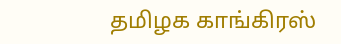தமிழக காங்கிரஸ்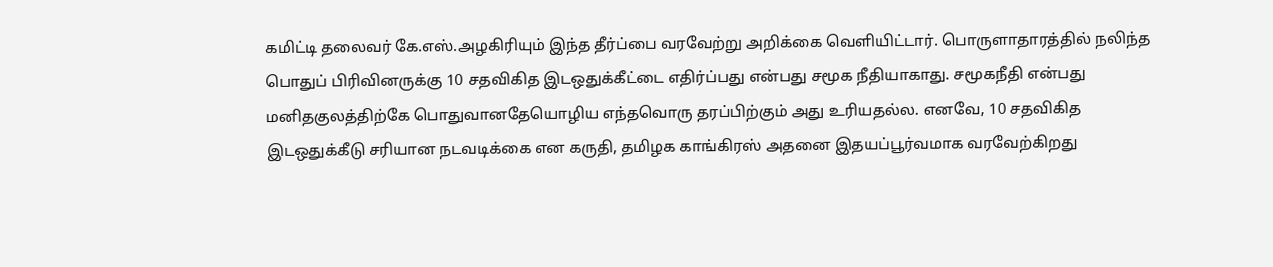கமிட்டி தலைவர் கே.எஸ்.அழகிரியும் இந்த தீர்ப்பை வரவேற்று அறிக்கை வெளியிட்டார். பொருளாதாரத்தில் நலிந்த பொதுப் பிரிவினருக்கு 10 சதவிகித இடஒதுக்கீட்டை எதிர்ப்பது என்பது சமூக நீதியாகாது. சமூகநீதி என்பது மனிதகுலத்திற்கே பொதுவானதேயொழிய எந்தவொரு தரப்பிற்கும் அது உரியதல்ல. எனவே, 10 சதவிகித இடஒதுக்கீடு சரியான நடவடிக்கை என கருதி, தமிழக காங்கிரஸ் அதனை இதயப்பூர்வமாக வரவேற்கிறது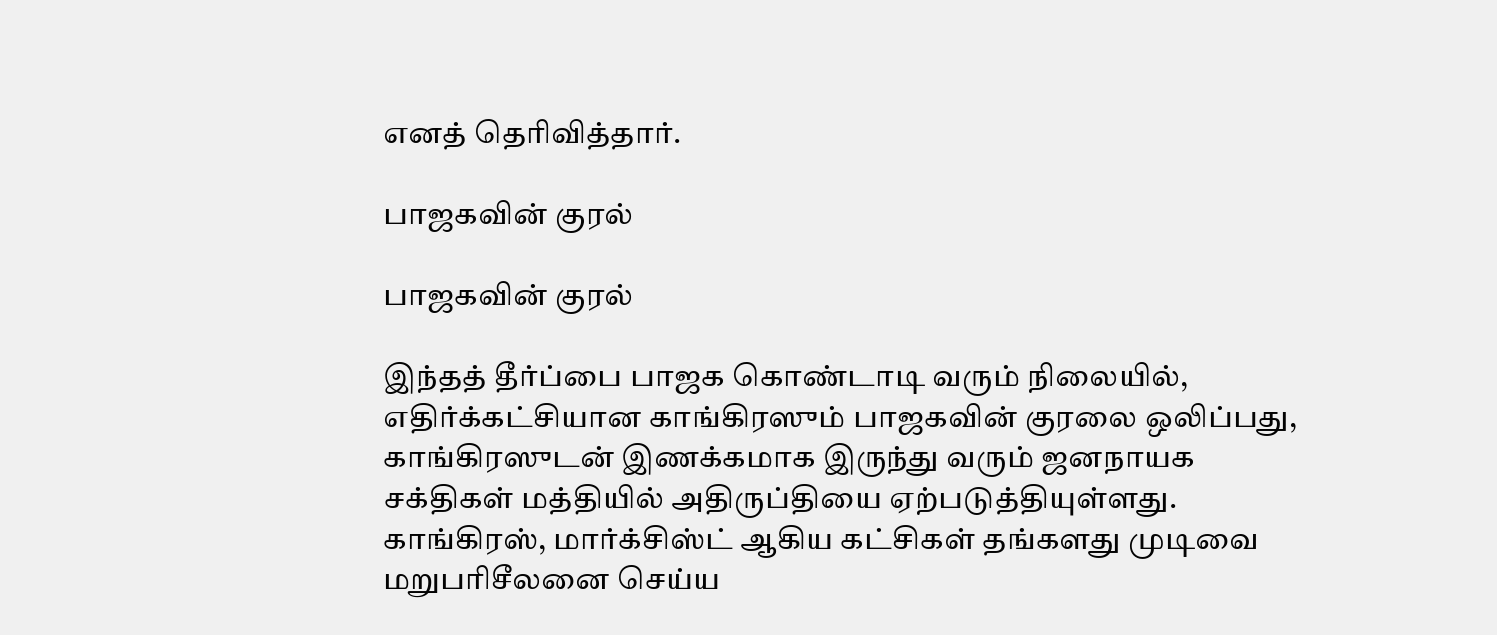எனத் தெரிவித்தார்.

பாஜகவின் குரல்

பாஜகவின் குரல்

இந்தத் தீர்ப்பை பாஜக கொண்டாடி வரும் நிலையில், எதிர்க்கட்சியான காங்கிரஸும் பாஜகவின் குரலை ஒலிப்பது, காங்கிரஸுடன் இணக்கமாக இருந்து வரும் ஜனநாயக சக்திகள் மத்தியில் அதிருப்தியை ஏற்படுத்தியுள்ளது. காங்கிரஸ், மார்க்சிஸ்ட் ஆகிய கட்சிகள் தங்களது முடிவை மறுபரிசீலனை செய்ய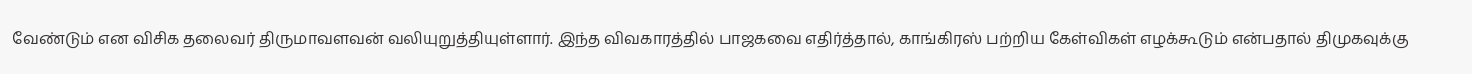வேண்டும் என விசிக தலைவர் திருமாவளவன் வலியுறுத்தியுள்ளார். இந்த விவகாரத்தில் பாஜகவை எதிர்த்தால், காங்கிரஸ் பற்றிய கேள்விகள் எழக்கூடும் என்பதால் திமுகவுக்கு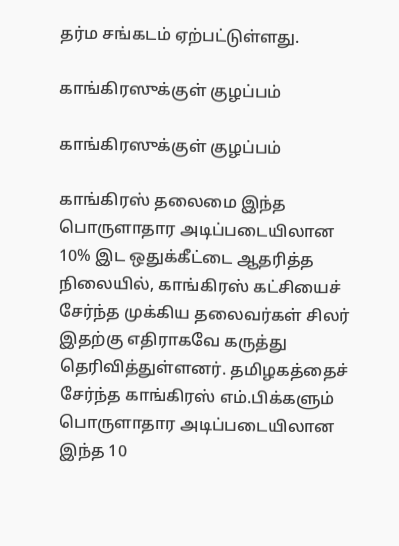தர்ம சங்கடம் ஏற்பட்டுள்ளது.

காங்கிரஸுக்குள் குழப்பம்

காங்கிரஸுக்குள் குழப்பம்

காங்கிரஸ் தலைமை இந்த பொருளாதார அடிப்படையிலான 10% இட ஒதுக்கீட்டை ஆதரித்த நிலையில், காங்கிரஸ் கட்சியைச் சேர்ந்த முக்கிய தலைவர்கள் சிலர் இதற்கு எதிராகவே கருத்து தெரிவித்துள்ளனர். தமிழகத்தைச் சேர்ந்த காங்கிரஸ் எம்.பிக்களும் பொருளாதார அடிப்படையிலான இந்த 10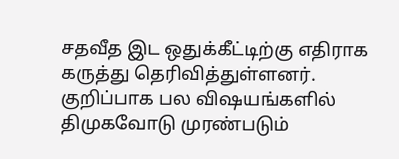சதவீத இட ஒதுக்கீட்டிற்கு எதிராக கருத்து தெரிவித்துள்ளனர். குறிப்பாக பல விஷயங்களில் திமுகவோடு முரண்படும்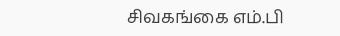சிவகங்கை எம்.பி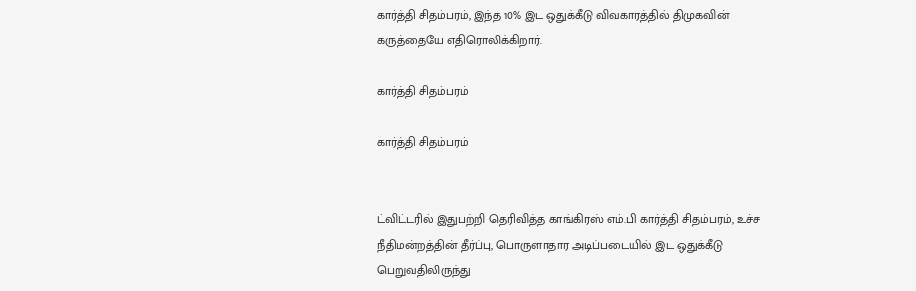கார்த்தி சிதம்பரம், இந்த 10% இட ஒதுக்கீடு விவகாரத்தில் திமுகவின் கருத்தையே எதிரொலிக்கிறார்.

கார்த்தி சிதம்பரம்

கார்த்தி சிதம்பரம்


ட்விட்டரில் இதுபற்றி தெரிவித்த காங்கிரஸ் எம்.பி கார்த்தி சிதம்பரம், உச்ச நீதிமன்றத்தின் தீர்ப்பு, பொருளாதார அடிப்படையில் இட ஒதுக்கீடு பெறுவதிலிருந்து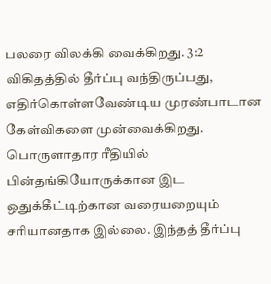பலரை விலக்கி வைக்கிறது. 3:2 விகிதத்தில் தீர்ப்பு வந்திருப்பது, எதிர்கொள்ளவேண்டிய முரண்பாடான கேள்விகளை முன்வைக்கிறது. பொருளாதார ரீதியில் பின்தங்கியோருக்கான இட ஒதுக்கீட்டிற்கான வரையறையும் சரியானதாக இல்லை. இந்தத் தீர்ப்பு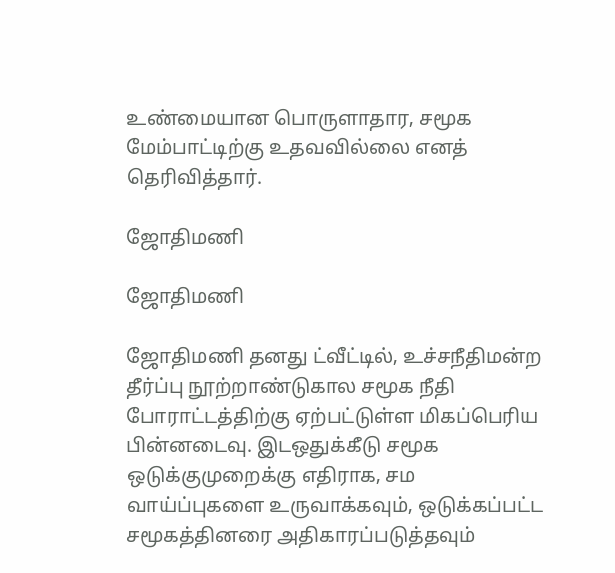உண்மையான பொருளாதார, சமூக மேம்பாட்டிற்கு உதவவில்லை எனத் தெரிவித்தார்.

ஜோதிமணி

ஜோதிமணி

ஜோதிமணி தனது ட்வீட்டில், உச்சநீதிமன்ற தீர்ப்பு நூற்றாண்டுகால சமூக நீதி போராட்டத்திற்கு ஏற்பட்டுள்ள மிகப்பெரிய பின்னடைவு. இடஒதுக்கீடு சமூக ஒடுக்குமுறைக்கு எதிராக, சம வாய்ப்புகளை உருவாக்கவும், ஒடுக்கப்பட்ட சமூகத்தினரை அதிகாரப்படுத்தவும்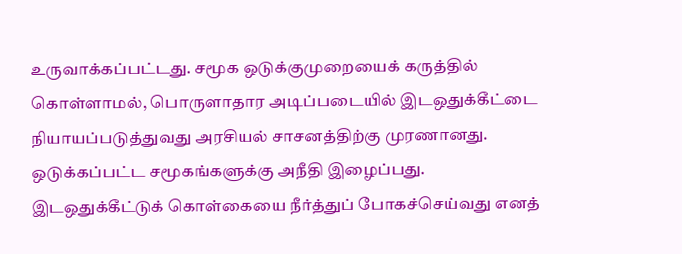உருவாக்கப்பட்டது. சமூக ஒடுக்குமுறையைக் கருத்தில் கொள்ளாமல், பொருளாதார அடிப்படையில் இடஒதுக்கீட்டை நியாயப்படுத்துவது அரசியல் சாசனத்திற்கு முரணானது. ஒடுக்கப்பட்ட சமூகங்களுக்கு அநீதி இழைப்பது. இடஒதுக்கீட்டுக் கொள்கையை நீர்த்துப் போகச்செய்வது எனத்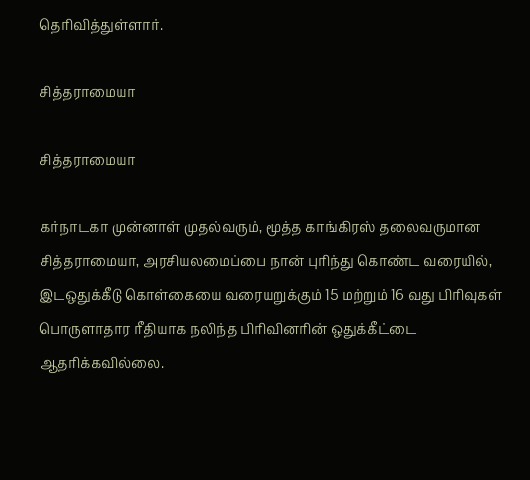தெரிவித்துள்ளார்.

சித்தராமையா

சித்தராமையா

கர்நாடகா முன்னாள் முதல்வரும், மூத்த காங்கிரஸ் தலைவருமான சித்தராமையா, அரசியலமைப்பை நான் புரிந்து கொண்ட வரையில், இடஒதுக்கீடு கொள்கையை வரையறுக்கும் 15 மற்றும் 16 வது பிரிவுகள் பொருளாதார ரீதியாக நலிந்த பிரிவினரின் ஒதுக்கீட்டை ஆதரிக்கவில்லை.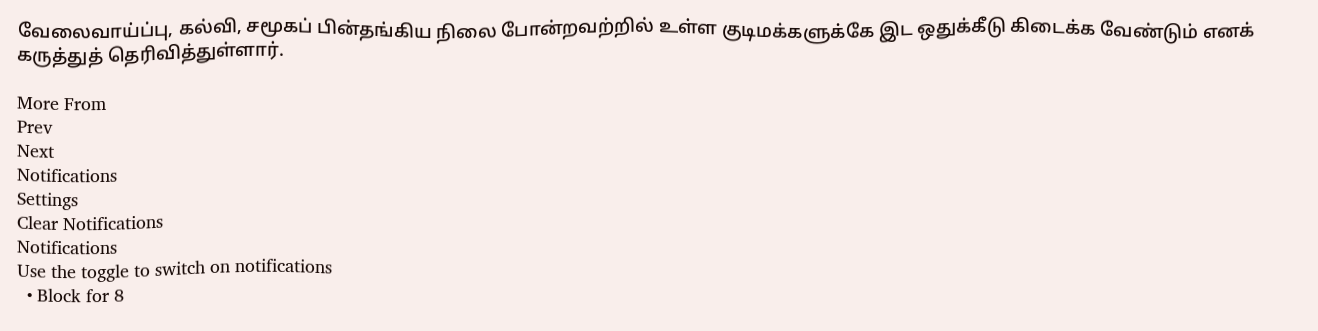வேலைவாய்ப்பு, கல்வி, சமூகப் பின்தங்கிய நிலை போன்றவற்றில் உள்ள குடிமக்களுக்கே இட ஒதுக்கீடு கிடைக்க வேண்டும் எனக் கருத்துத் தெரிவித்துள்ளார்.

More From
Prev
Next
Notifications
Settings
Clear Notifications
Notifications
Use the toggle to switch on notifications
  • Block for 8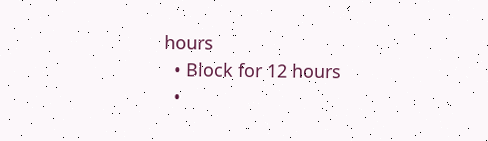hours
  • Block for 12 hours
  •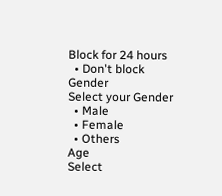Block for 24 hours
  • Don't block
Gender
Select your Gender
  • Male
  • Female
  • Others
Age
Select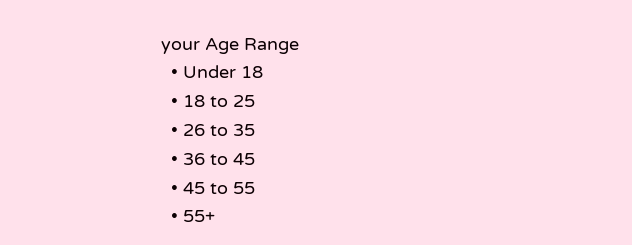your Age Range
  • Under 18
  • 18 to 25
  • 26 to 35
  • 36 to 45
  • 45 to 55
  • 55+